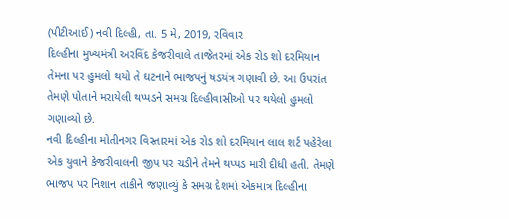(પીટીઆઈ) નવી દિલ્હી, તા. 5 મે, 2019, રવિવાર
દિલ્હીના મુખ્યમંત્રી અરવિંદ કેજરીવાલે તાજેતરમાં એક રોડ શો દરમિયાન તેમના પર હુમલો થયો તે ઘટનાને ભાજપનું ષડયંત્ર ગણાવી છે. આ ઉપરાંત તેમણે પોતાને મરાયેલી થપ્પડને સમગ્ર દિલ્હીવાસીઓ પર થયેલો હુમલો ગણાવ્યો છે.
નવી દિલ્હીના મોતીનગર વિસ્તારમાં એક રોડ શો દરમિયાન લાલ શર્ટ પહેરેલા એક યુવાને કેજરીવાલની જીપ પર ચડીને તેમને થપ્પડ મારી દીધી હતી. તેમણે ભાજપ પર નિશાન તાકીને જણાવ્યું કે સમગ્ર દેશમાં એકમાત્ર દિલ્હીના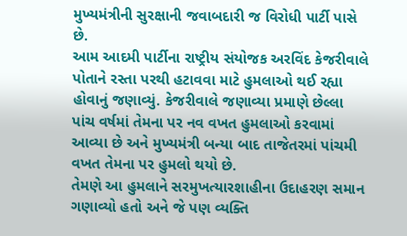મુખ્યમંત્રીની સુરક્ષાની જવાબદારી જ વિરોધી પાર્ટી પાસે છે.
આમ આદમી પાર્ટીના રાષ્ટ્રીય સંયોજક અરવિંદ કેજરીવાલે પોતાને રસ્તા પરથી હટાવવા માટે હુમલાઓ થઈ રહ્યા હોવાનું જણાવ્યું. કેજરીવાલે જણાવ્યા પ્રમાણે છેલ્લા પાંચ વર્ષમાં તેમના પર નવ વખત હુમલાઓ કરવામાં આવ્યા છે અને મુખ્યમંત્રી બન્યા બાદ તાજેતરમાં પાંચમી વખત તેમના પર હુમલો થયો છે.
તેમણે આ હુમલાને સરમુખત્યારશાહીના ઉદાહરણ સમાન ગણાવ્યો હતો અને જે પણ વ્યક્તિ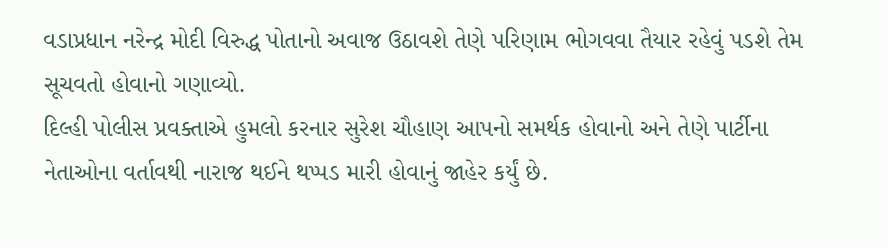વડાપ્રધાન નરેન્દ્ર મોદી વિરુદ્ધ પોતાનો અવાજ ઉઠાવશે તેણે પરિણામ ભોગવવા તૈયાર રહેવું પડશે તેમ સૂચવતો હોવાનો ગણાવ્યો.
દિલ્હી પોલીસ પ્રવક્તાએ હુમલો કરનાર સુરેશ ચૌહાણ આપનો સમર્થક હોવાનો અને તેણે પાર્ટીના નેતાઓના વર્તાવથી નારાજ થઈને થપ્પડ મારી હોવાનું જાહેર કર્યું છે.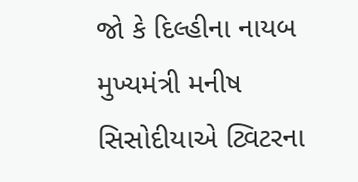જો કે દિલ્હીના નાયબ મુખ્યમંત્રી મનીષ સિસોદીયાએ ટ્વિટરના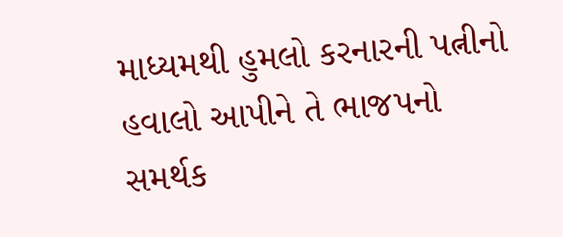માધ્યમથી હુમલો કરનારની પત્નીનો હવાલો આપીને તે ભાજપનો સમર્થક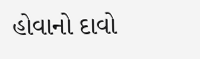હોવાનો દાવો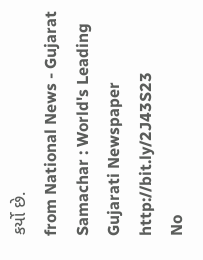કર્યો છે.
from National News - Gujarat Samachar : World's Leading Gujarati Newspaper http://bit.ly/2J43S23
No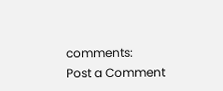comments:
Post a Comment